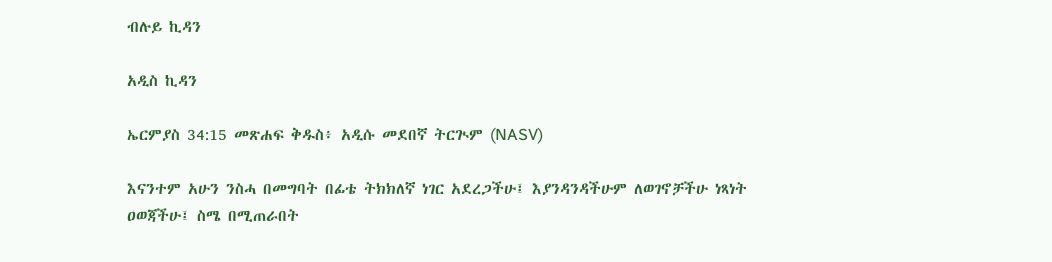ብሉይ ኪዳን

አዲስ ኪዳን

ኤርምያስ 34:15 መጽሐፍ ቅዱስ፥ አዲሱ መደበኛ ትርጒም (NASV)

እናንተም አሁን ንስሓ በመግባት በፊቴ ትክክለኛ ነገር አደረጋችሁ፤ እያንዳንዳችሁም ለወገኖቻችሁ ነጻነት ዐወጃችሁ፤ ስሜ በሚጠራበት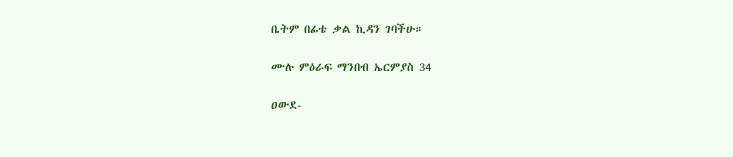ቤትም በፊቴ ቃል ኪዳን ገባችሁ።

ሙሉ ምዕራፍ ማንበብ ኤርምያስ 34

ዐውደ-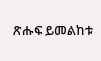ጽሑፍ ይመልከቱ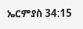ኤርምያስ 34:15